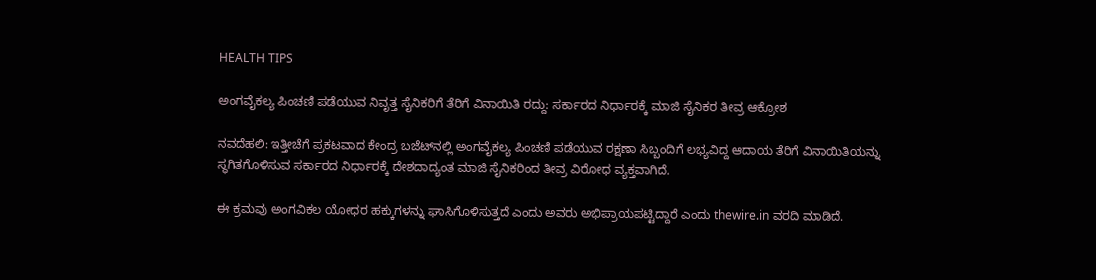HEALTH TIPS

ಅಂಗವೈಕಲ್ಯ ಪಿಂಚಣಿ ಪಡೆಯುವ ನಿವೃತ್ತ ಸೈನಿಕರಿಗೆ ತೆರಿಗೆ ವಿನಾಯಿತಿ ರದ್ದು: ಸರ್ಕಾರದ ನಿರ್ಧಾರಕ್ಕೆ ಮಾಜಿ ಸೈನಿಕರ ತೀವ್ರ ಆಕ್ರೋಶ

ನವದೆಹಲಿ: ಇತ್ತೀಚೆಗೆ ಪ್ರಕಟವಾದ ಕೇಂದ್ರ ಬಜೆಟ್‌ನಲ್ಲಿ ಅಂಗವೈಕಲ್ಯ ಪಿಂಚಣಿ ಪಡೆಯುವ ರಕ್ಷಣಾ ಸಿಬ್ಬಂದಿಗೆ ಲಭ್ಯವಿದ್ದ ಆದಾಯ ತೆರಿಗೆ ವಿನಾಯಿತಿಯನ್ನು ಸ್ಥಗಿತಗೊಳಿಸುವ ಸರ್ಕಾರದ ನಿರ್ಧಾರಕ್ಕೆ ದೇಶದಾದ್ಯಂತ ಮಾಜಿ ಸೈನಿಕರಿಂದ ತೀವ್ರ ವಿರೋಧ ವ್ಯಕ್ತವಾಗಿದೆ.

ಈ ಕ್ರಮವು ಅಂಗವಿಕಲ ಯೋಧರ ಹಕ್ಕುಗಳನ್ನು ಘಾಸಿಗೊಳಿಸುತ್ತದೆ ಎಂದು ಅವರು ಅಭಿಪ್ರಾಯಪಟ್ಟಿದ್ದಾರೆ ಎಂದು thewire.in ವರದಿ ಮಾಡಿದೆ.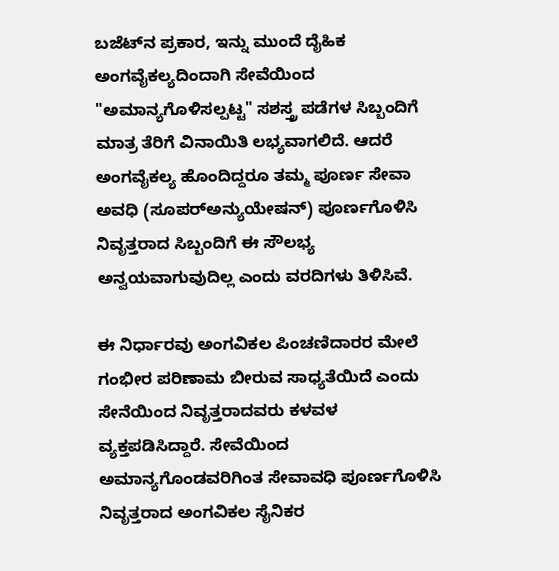ಬಜೆಟ್‌ನ ಪ್ರಕಾರ, ಇನ್ನು ಮುಂದೆ ದೈಹಿಕ ಅಂಗವೈಕಲ್ಯದಿಂದಾಗಿ ಸೇವೆಯಿಂದ "ಅಮಾನ್ಯಗೊಳಿಸಲ್ಪಟ್ಟ" ಸಶಸ್ತ್ರ ಪಡೆಗಳ ಸಿಬ್ಬಂದಿಗೆ ಮಾತ್ರ ತೆರಿಗೆ ವಿನಾಯಿತಿ ಲಭ್ಯವಾಗಲಿದೆ. ಆದರೆ ಅಂಗವೈಕಲ್ಯ ಹೊಂದಿದ್ದರೂ ತಮ್ಮ ಪೂರ್ಣ ಸೇವಾ ಅವಧಿ (ಸೂಪರ್‌ಅನ್ಯುಯೇಷನ್) ಪೂರ್ಣಗೊಳಿಸಿ ನಿವೃತ್ತರಾದ ಸಿಬ್ಬಂದಿಗೆ ಈ ಸೌಲಭ್ಯ ಅನ್ವಯವಾಗುವುದಿಲ್ಲ ಎಂದು ವರದಿಗಳು ತಿಳಿಸಿವೆ.

ಈ ನಿರ್ಧಾರವು ಅಂಗವಿಕಲ ಪಿಂಚಣಿದಾರರ ಮೇಲೆ ಗಂಭೀರ ಪರಿಣಾಮ ಬೀರುವ ಸಾಧ್ಯತೆಯಿದೆ ಎಂದು ಸೇನೆಯಿಂದ ನಿವೃತ್ತರಾದವರು ಕಳವಳ ವ್ಯಕ್ತಪಡಿಸಿದ್ದಾರೆ. ಸೇವೆಯಿಂದ ಅಮಾನ್ಯಗೊಂಡವರಿಗಿಂತ ಸೇವಾವಧಿ ಪೂರ್ಣಗೊಳಿಸಿ ನಿವೃತ್ತರಾದ ಅಂಗವಿಕಲ ಸೈನಿಕರ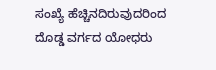ಸಂಖ್ಯೆ ಹೆಚ್ಚಿನದಿರುವುದರಿಂದ ದೊಡ್ಡ ವರ್ಗದ ಯೋಧರು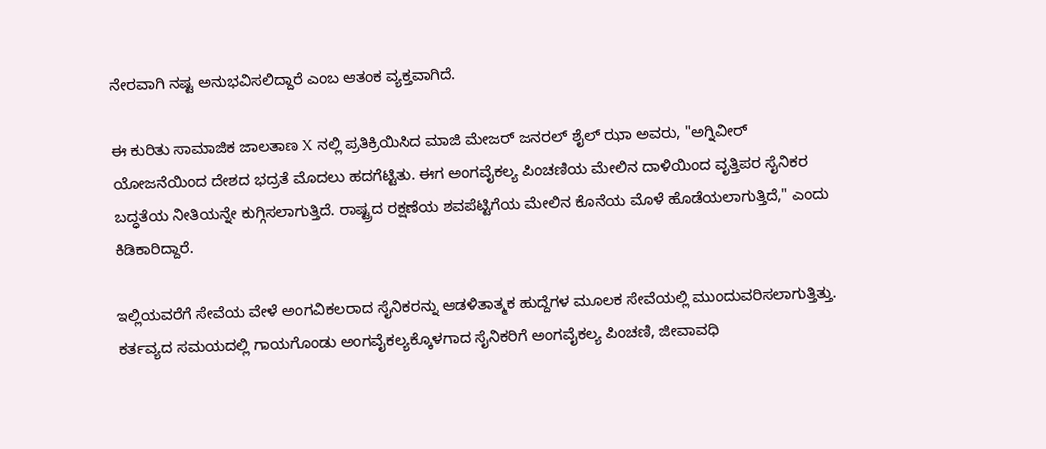ನೇರವಾಗಿ ನಷ್ಟ ಅನುಭವಿಸಲಿದ್ದಾರೆ ಎಂಬ ಆತಂಕ ವ್ಯಕ್ತವಾಗಿದೆ.

ಈ ಕುರಿತು ಸಾಮಾಜಿಕ ಜಾಲತಾಣ X ನಲ್ಲಿ ಪ್ರತಿಕ್ರಿಯಿಸಿದ ಮಾಜಿ ಮೇಜರ್ ಜನರಲ್ ಶೈಲ್ ಝಾ ಅವರು, "ಅಗ್ನಿವೀರ್ ಯೋಜನೆಯಿಂದ ದೇಶದ ಭದ್ರತೆ ಮೊದಲು ಹದಗೆಟ್ಟಿತು. ಈಗ ಅಂಗವೈಕಲ್ಯ ಪಿಂಚಣಿಯ ಮೇಲಿನ ದಾಳಿಯಿಂದ ವೃತ್ತಿಪರ ಸೈನಿಕರ ಬದ್ಧತೆಯ ನೀತಿಯನ್ನೇ ಕುಗ್ಗಿಸಲಾಗುತ್ತಿದೆ. ರಾಷ್ಟ್ರದ ರಕ್ಷಣೆಯ ಶವಪೆಟ್ಟಿಗೆಯ ಮೇಲಿನ ಕೊನೆಯ ಮೊಳೆ ಹೊಡೆಯಲಾಗುತ್ತಿದೆ," ಎಂದು ಕಿಡಿಕಾರಿದ್ದಾರೆ.

ಇಲ್ಲಿಯವರೆಗೆ ಸೇವೆಯ ವೇಳೆ ಅಂಗವಿಕಲರಾದ ಸೈನಿಕರನ್ನು ಆಡಳಿತಾತ್ಮಕ ಹುದ್ದೆಗಳ ಮೂಲಕ ಸೇವೆಯಲ್ಲಿ ಮುಂದುವರಿಸಲಾಗುತ್ತಿತ್ತು. ಕರ್ತವ್ಯದ ಸಮಯದಲ್ಲಿ ಗಾಯಗೊಂಡು ಅಂಗವೈಕಲ್ಯಕ್ಕೊಳಗಾದ ಸೈನಿಕರಿಗೆ ಅಂಗವೈಕಲ್ಯ ಪಿಂಚಣಿ, ಜೀವಾವಧಿ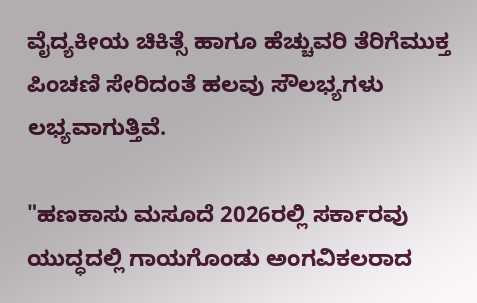ವೈದ್ಯಕೀಯ ಚಿಕಿತ್ಸೆ ಹಾಗೂ ಹೆಚ್ಚುವರಿ ತೆರಿಗೆಮುಕ್ತ ಪಿಂಚಣಿ ಸೇರಿದಂತೆ ಹಲವು ಸೌಲಭ್ಯಗಳು ಲಭ್ಯವಾಗುತ್ತಿವೆ.

"ಹಣಕಾಸು ಮಸೂದೆ 2026ರಲ್ಲಿ ಸರ್ಕಾರವು ಯುದ್ಧದಲ್ಲಿ ಗಾಯಗೊಂಡು ಅಂಗವಿಕಲರಾದ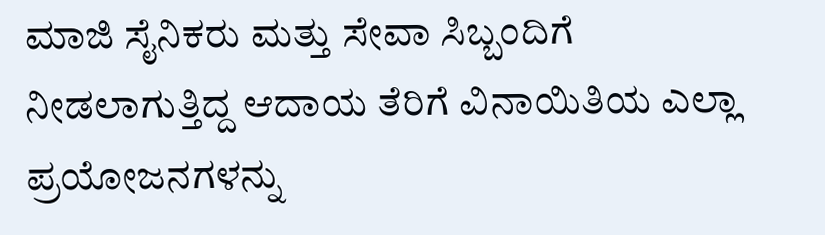ಮಾಜಿ ಸೈನಿಕರು ಮತ್ತು ಸೇವಾ ಸಿಬ್ಬಂದಿಗೆ ನೀಡಲಾಗುತ್ತಿದ್ದ ಆದಾಯ ತೆರಿಗೆ ವಿನಾಯಿತಿಯ ಎಲ್ಲಾ ಪ್ರಯೋಜನಗಳನ್ನು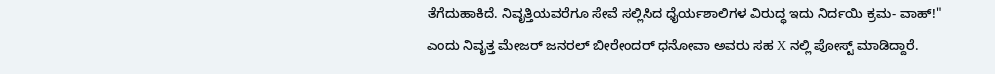ತೆಗೆದುಹಾಕಿದೆ. ನಿವೃತ್ತಿಯವರೆಗೂ ಸೇವೆ ಸಲ್ಲಿಸಿದ ಧೈರ್ಯಶಾಲಿಗಳ ವಿರುದ್ಧ ಇದು ನಿರ್ದಯಿ ಕ್ರಮ- ವಾಹ್!" ಎಂದು ನಿವೃತ್ತ ಮೇಜರ್ ಜನರಲ್ ಬೀರೇಂದರ್ ಧನೋವಾ ಅವರು ಸಹ X ನಲ್ಲಿ ಪೋಸ್ಟ್ ಮಾಡಿದ್ದಾರೆ.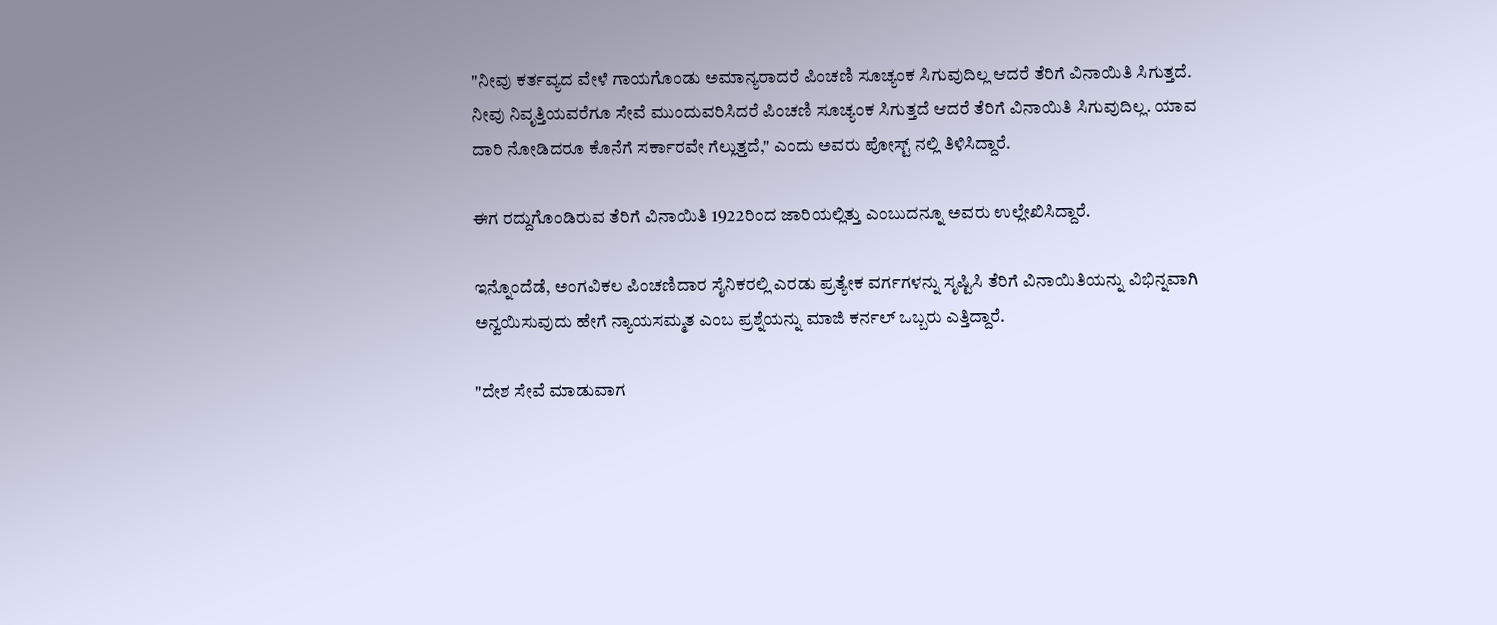"ನೀವು ಕರ್ತವ್ಯದ ವೇಳೆ ಗಾಯಗೊಂಡು ಅಮಾನ್ಯರಾದರೆ ಪಿಂಚಣಿ ಸೂಚ್ಯಂಕ ಸಿಗುವುದಿಲ್ಲ ಆದರೆ ತೆರಿಗೆ ವಿನಾಯಿತಿ ಸಿಗುತ್ತದೆ. ನೀವು ನಿವೃತ್ತಿಯವರೆಗೂ ಸೇವೆ ಮುಂದುವರಿಸಿದರೆ ಪಿಂಚಣಿ ಸೂಚ್ಯಂಕ ಸಿಗುತ್ತದೆ ಆದರೆ ತೆರಿಗೆ ವಿನಾಯಿತಿ ಸಿಗುವುದಿಲ್ಲ. ಯಾವ ದಾರಿ ನೋಡಿದರೂ ಕೊನೆಗೆ ಸರ್ಕಾರವೇ ಗೆಲ್ಲುತ್ತದೆ," ಎಂದು ಅವರು ಪೋಸ್ಟ್ ನಲ್ಲಿ ತಿಳಿಸಿದ್ದಾರೆ.

ಈಗ ರದ್ದುಗೊಂಡಿರುವ ತೆರಿಗೆ ವಿನಾಯಿತಿ 1922ರಿಂದ ಜಾರಿಯಲ್ಲಿತ್ತು ಎಂಬುದನ್ನೂ ಅವರು ಉಲ್ಲೇಖಿಸಿದ್ದಾರೆ.

ಇನ್ನೊಂದೆಡೆ, ಅಂಗವಿಕಲ ಪಿಂಚಣಿದಾರ ಸೈನಿಕರಲ್ಲಿ ಎರಡು ಪ್ರತ್ಯೇಕ ವರ್ಗಗಳನ್ನು ಸೃಷ್ಟಿಸಿ ತೆರಿಗೆ ವಿನಾಯಿತಿಯನ್ನು ವಿಭಿನ್ನವಾಗಿ ಅನ್ವಯಿಸುವುದು ಹೇಗೆ ನ್ಯಾಯಸಮ್ಮತ ಎಂಬ ಪ್ರಶ್ನೆಯನ್ನು ಮಾಜಿ ಕರ್ನಲ್ ಒಬ್ಬರು ಎತ್ತಿದ್ದಾರೆ.

"ದೇಶ ಸೇವೆ ಮಾಡುವಾಗ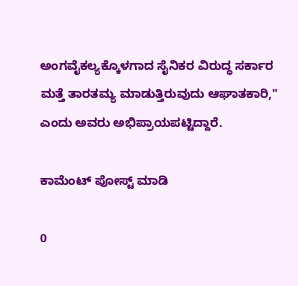ಅಂಗವೈಕಲ್ಯಕ್ಕೊಳಗಾದ ಸೈನಿಕರ ವಿರುದ್ಧ ಸರ್ಕಾರ ಮತ್ತೆ ತಾರತಮ್ಯ ಮಾಡುತ್ತಿರುವುದು ಆಘಾತಕಾರಿ," ಎಂದು ಅವರು ಅಭಿಪ್ರಾಯಪಟ್ಟಿದ್ದಾರೆ.

ಕಾಮೆಂಟ್‌‌ ಪೋಸ್ಟ್‌ ಮಾಡಿ

0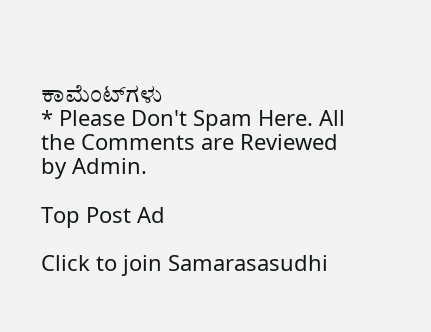ಕಾಮೆಂಟ್‌ಗಳು
* Please Don't Spam Here. All the Comments are Reviewed by Admin.

Top Post Ad

Click to join Samarasasudhi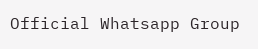Official Whatsapp Group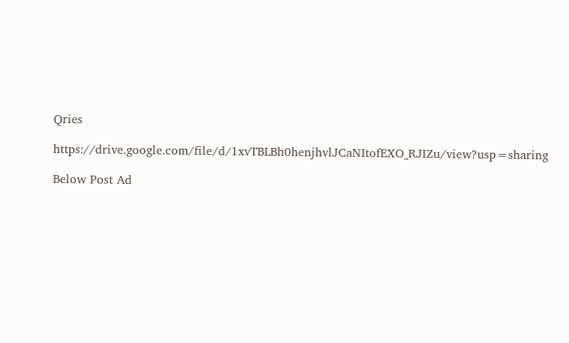Qries

https://drive.google.com/file/d/1xvTBLBh0henjhvlJCaNItofEXO_RJIZu/view?usp=sharing

Below Post Ad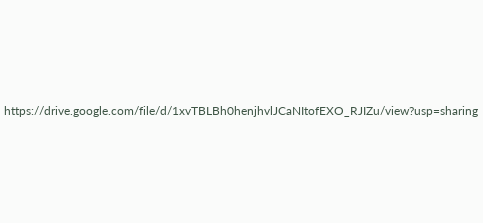https://drive.google.com/file/d/1xvTBLBh0henjhvlJCaNItofEXO_RJIZu/view?usp=sharing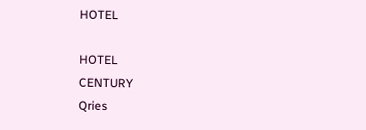HOTEL

HOTEL
CENTURY
Qries